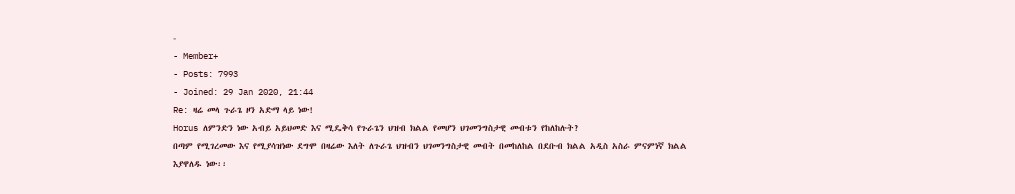-
- Member+
- Posts: 7993
- Joined: 29 Jan 2020, 21:44
Re: ዛሬ መላ ጉራጌ ዞን አድማ ላይ ነው!
Horus ለምንድን ነው አብይ አይህመድ እና ሚዴቅሳ የጉራጌን ህዝብ ክልል የመሆን ህገመንግስታዊ መብቱን የከለከሉት?
በጣም የሚገረመው እና የሚያሳዝነው ደግሞ በዛሬው እለት ለጉራጌ ህዝብን ህገመንግስታዊ መብት በመከለከል በደቡብ ክልል አዲስ አስራ ምናምነኛ ክልል እያዋለዱ ነው፡፡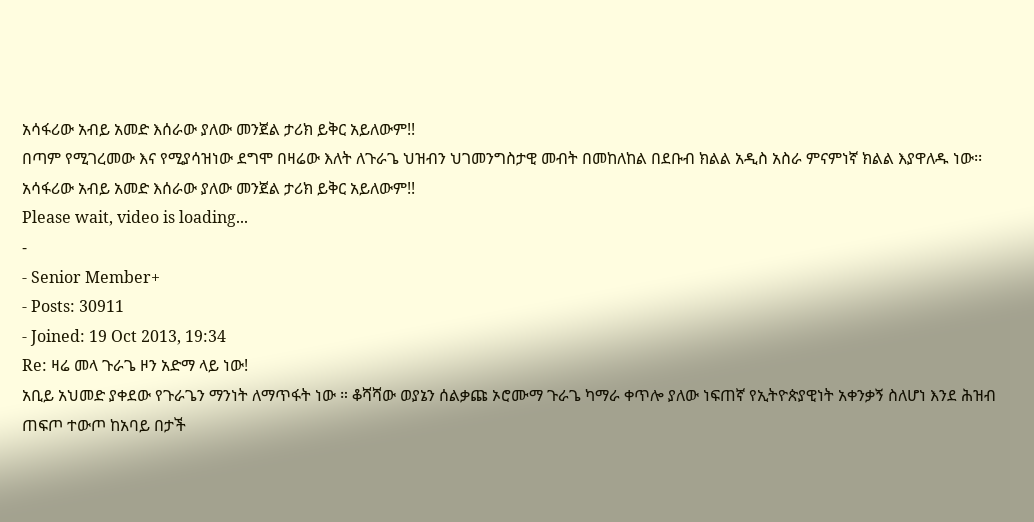አሳፋሪው አብይ አመድ እሰራው ያለው መንጀል ታሪክ ይቅር አይለውም!!
በጣም የሚገረመው እና የሚያሳዝነው ደግሞ በዛሬው እለት ለጉራጌ ህዝብን ህገመንግስታዊ መብት በመከለከል በደቡብ ክልል አዲስ አስራ ምናምነኛ ክልል እያዋለዱ ነው፡፡
አሳፋሪው አብይ አመድ እሰራው ያለው መንጀል ታሪክ ይቅር አይለውም!!
Please wait, video is loading...
-
- Senior Member+
- Posts: 30911
- Joined: 19 Oct 2013, 19:34
Re: ዛሬ መላ ጉራጌ ዞን አድማ ላይ ነው!
አቢይ አህመድ ያቀደው የጉራጌን ማንነት ለማጥፋት ነው ። ቆሻሻው ወያኔን ሰልቃጩ ኦሮሙማ ጉራጌ ካማራ ቀጥሎ ያለው ነፍጠኛ የኢትዮጵያዊነት አቀንቃኝ ስለሆነ እንደ ሕዝብ ጠፍጦ ተውጦ ከአባይ በታች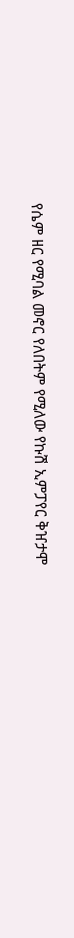የሴም ዘር የሚባል መኖር የለበትም የሚለው የኩሽ ኢምፓየር ቅዠታሞ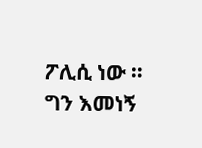ፖሊሲ ነው ። ግን እመነኝ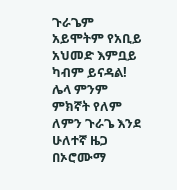ጉራጌም አይሞትም የአቢይ አህመድ እምቧይ ካብም ይናዳል! ሌላ ምንም ምክኛት የለም ለምን ጉራጌ እንደ ሁለተኛ ዜጋ በኦሮሙማ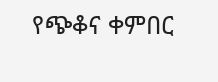የጭቆና ቀምበር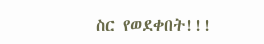ስር የወደቀበት!!!